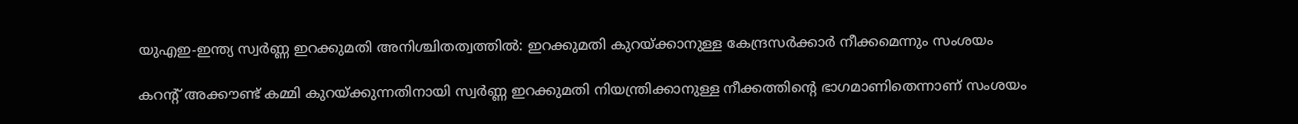യുഎഇ-ഇന്ത്യ സ്വർണ്ണ ഇറക്കുമതി അനിശ്ചിതത്വത്തിൽ: ഇറക്കുമതി കുറയ്ക്കാനുള്ള കേന്ദ്രസർക്കാർ നീക്കമെന്നും സംശയം

കറന്റ് അക്കൗണ്ട് കമ്മി കുറയ്ക്കുന്നതിനായി സ്വർണ്ണ ഇറക്കുമതി നിയന്ത്രിക്കാനുള്ള നീക്കത്തിന്റെ ഭാഗമാണിതെന്നാണ് സംശയം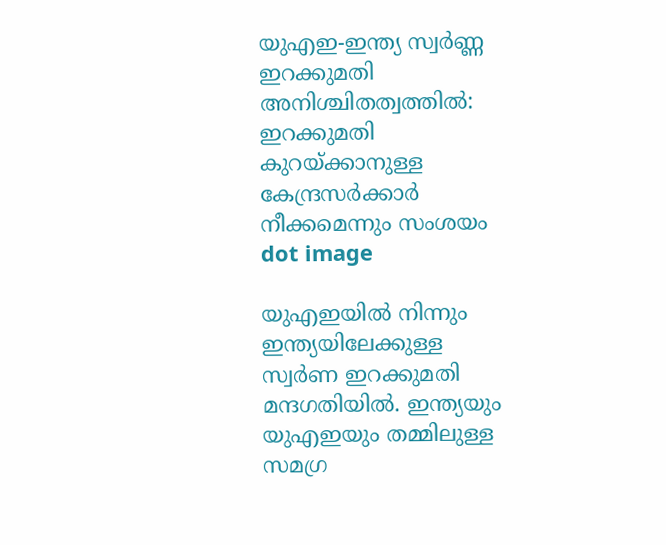യുഎഇ-ഇന്ത്യ സ്വർണ്ണ ഇറക്കുമതി അനിശ്ചിതത്വത്തിൽ: ഇറക്കുമതി കുറയ്ക്കാനുള്ള കേന്ദ്രസർക്കാർ നീക്കമെന്നും സംശയം
dot image

യുഎഇയില്‍ നിന്നും ഇന്ത്യയിലേക്കുള്ള സ്വർണ ഇറക്കുമതി മന്ദഗതിയില്‍. ഇന്ത്യയും യുഎഇയും തമ്മിലുള്ള സമഗ്ര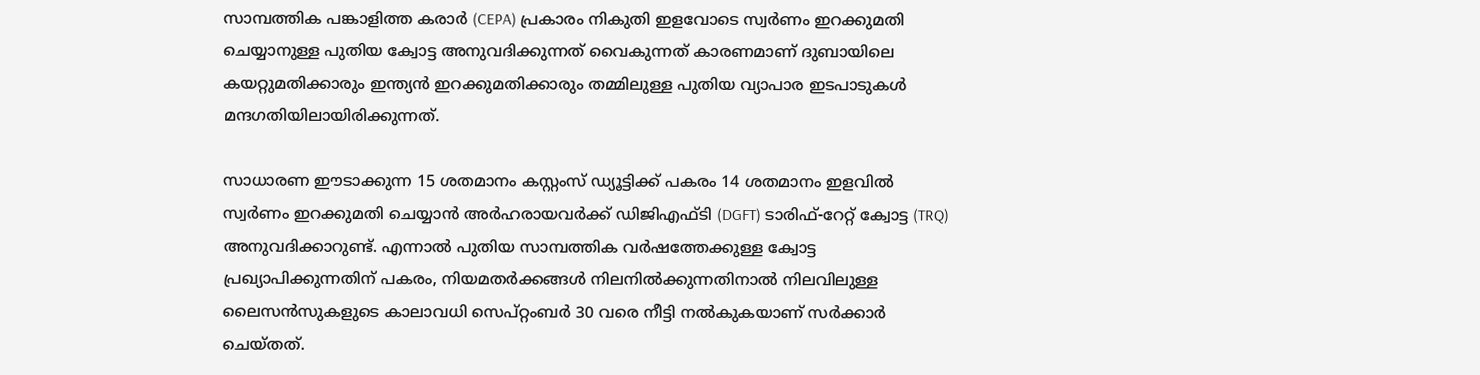സാമ്പത്തിക പങ്കാളിത്ത കരാർ (CEPA) പ്രകാരം നികുതി ഇളവോടെ സ്വർണം ഇറക്കുമതി ചെയ്യാനുള്ള പുതിയ ക്വോട്ട അനുവദിക്കുന്നത് വൈകുന്നത് കാരണമാണ് ദുബായിലെ കയറ്റുമതിക്കാരും ഇന്ത്യൻ ഇറക്കുമതിക്കാരും തമ്മിലുള്ള പുതിയ വ്യാപാര ഇടപാടുകൾ മന്ദഗതിയിലായിരിക്കുന്നത്.

സാധാരണ ഈടാക്കുന്ന 15 ശതമാനം കസ്റ്റംസ് ഡ്യൂട്ടിക്ക് പകരം 14 ശതമാനം ഇളവിൽ സ്വർണം ഇറക്കുമതി ചെയ്യാൻ അർഹരായവർക്ക് ഡിജിഎഫ്ടി (DGFT) ടാരിഫ്-റേറ്റ് ക്വോട്ട (TRQ) അനുവദിക്കാറുണ്ട്. എന്നാൽ പുതിയ സാമ്പത്തിക വർഷത്തേക്കുള്ള ക്വോട്ട പ്രഖ്യാപിക്കുന്നതിന് പകരം, നിയമതർക്കങ്ങൾ നിലനിൽക്കുന്നതിനാൽ നിലവിലുള്ള ലൈസൻസുകളുടെ കാലാവധി സെപ്റ്റംബർ 30 വരെ നീട്ടി നൽകുകയാണ് സർക്കാർ ചെയ്തത്.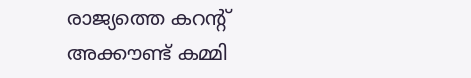രാജ്യത്തെ കറന്റ് അക്കൗണ്ട് കമ്മി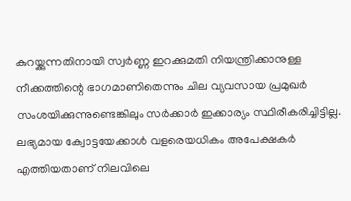കുറയ്ക്കുന്നതിനായി സ്വർണ്ണ ഇറക്കുമതി നിയന്ത്രിക്കാനുള്ള നീക്കത്തിന്റെ ഭാഗമാണിതെന്നും ചില വ്യവസായ പ്രമുഖർ സംശയിക്കുന്നുണ്ടെങ്കിലും സർക്കാർ ഇക്കാര്യം സ്ഥിരീകരിച്ചിട്ടില്ല. ലഭ്യമായ ക്വോട്ടയേക്കാൾ വളരെയധികം അപേക്ഷകർ എത്തിയതാണ് നിലവിലെ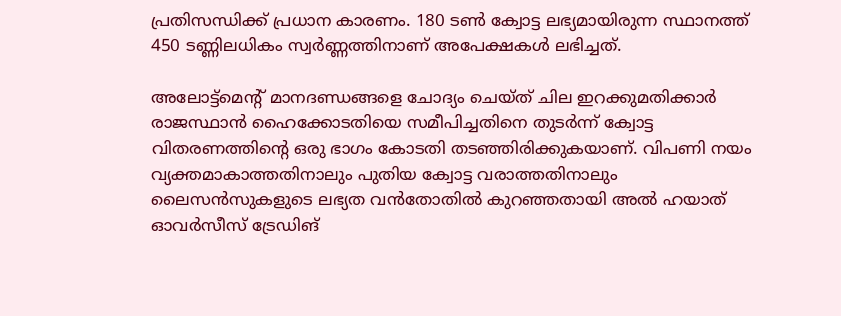പ്രതിസന്ധിക്ക് പ്രധാന കാരണം. 180 ടൺ ക്വോട്ട ലഭ്യമായിരുന്ന സ്ഥാനത്ത് 450 ടണ്ണിലധികം സ്വർണ്ണത്തിനാണ് അപേക്ഷകൾ ലഭിച്ചത്.

അലോട്ട്മെന്റ് മാനദണ്ഡങ്ങളെ ചോദ്യം ചെയ്ത് ചില ഇറക്കുമതിക്കാർ രാജസ്ഥാൻ ഹൈക്കോടതിയെ സമീപിച്ചതിനെ തുടർന്ന് ക്വോട്ട വിതരണത്തിന്റെ ഒരു ഭാഗം കോടതി തടഞ്ഞിരിക്കുകയാണ്. വിപണി നയം വ്യക്തമാകാത്തതിനാലും പുതിയ ക്വോട്ട വരാത്തതിനാലും ലൈസൻസുകളുടെ ലഭ്യത വൻതോതിൽ കുറഞ്ഞതായി അൽ ഹയാത് ഓവർസീസ് ട്രേഡിങ്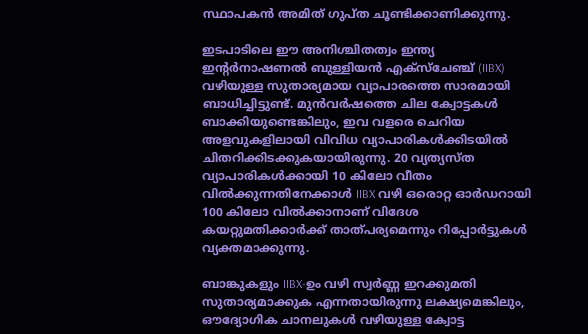സ്ഥാപകൻ അമിത് ഗുപ്ത ചൂണ്ടിക്കാണിക്കുന്നു.

ഇടപാടിലെ ഈ അനിശ്ചിതത്വം ഇന്ത്യ ഇന്റർനാഷണൽ ബുള്ളിയൻ എക്സ്ചേഞ്ച് (IIBX) വഴിയുള്ള സുതാര്യമായ വ്യാപാരത്തെ സാരമായി ബാധിച്ചിട്ടുണ്ട്. മുൻവർഷത്തെ ചില ക്വോട്ടകൾ ബാക്കിയുണ്ടെങ്കിലും, ഇവ വളരെ ചെറിയ അളവുകളിലായി വിവിധ വ്യാപാരികൾക്കിടയിൽ ചിതറിക്കിടക്കുകയായിരുന്നു. 20 വ്യത്യസ്ത വ്യാപാരികൾക്കായി 10 കിലോ വീതം വിൽക്കുന്നതിനേക്കാൾ IIBX വഴി ഒരൊറ്റ ഓർഡറായി 100 കിലോ വിൽക്കാനാണ് വിദേശ കയറ്റുമതിക്കാർക്ക് താത്പര്യമെന്നും റിപ്പോർട്ടുകള്‍ വ്യക്തമാക്കുന്നു.

ബാങ്കുകളും IIBX-ഉം വഴി സ്വർണ്ണ ഇറക്കുമതി സുതാര്യമാക്കുക എന്നതായിരുന്നു ലക്ഷ്യമെങ്കിലും, ഔദ്യോഗിക ചാനലുകൾ വഴിയുള്ള ക്വോട്ട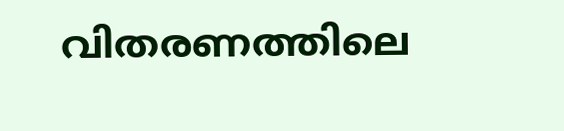വിതരണത്തിലെ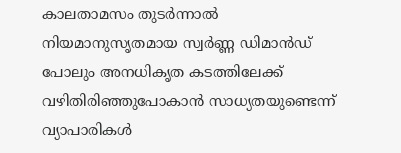കാലതാമസം തുടർന്നാൽ നിയമാനുസൃതമായ സ്വർണ്ണ ഡിമാന്‍ഡ് പോലും അനധികൃത കടത്തിലേക്ക് വഴിതിരിഞ്ഞുപോകാൻ സാധ്യതയുണ്ടെന്ന് വ്യാപാരികൾ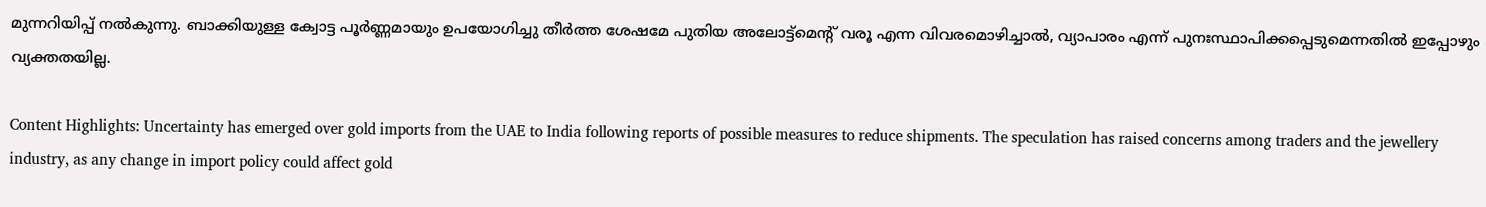മുന്നറിയിപ്പ് നൽകുന്നു. ബാക്കിയുള്ള ക്വോട്ട പൂർണ്ണമായും ഉപയോഗിച്ചു തീർത്ത ശേഷമേ പുതിയ അലോട്ട്മെന്റ് വരൂ എന്ന വിവരമൊഴിച്ചാൽ, വ്യാപാരം എന്ന് പുനഃസ്ഥാപിക്കപ്പെടുമെന്നതിൽ ഇപ്പോഴും വ്യക്തതയില്ല.

Content Highlights: Uncertainty has emerged over gold imports from the UAE to India following reports of possible measures to reduce shipments. The speculation has raised concerns among traders and the jewellery industry, as any change in import policy could affect gold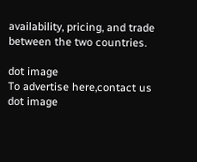availability, pricing, and trade between the two countries.

dot image
To advertise here,contact us
dot image